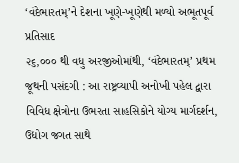‘વંદેભારતમ્’ને દેશના ખૂણે-ખૂણેથી મળ્યો અભૂતપૂર્વ પ્રતિસાદ
૨૬,૦૦૦ થી વધુ અરજીઓમાંથી, ‘વંદેભારતમ્’ પ્રથમ જૂથની પસંદગી : આ રાષ્ટ્રવ્યાપી અનોખી પહેલ દ્વારા વિવિધ ક્ષેત્રોના ઉભરતા સાહસિકોને યોગ્ય માર્ગદર્શન, ઉદ્યોગ જગત સાથે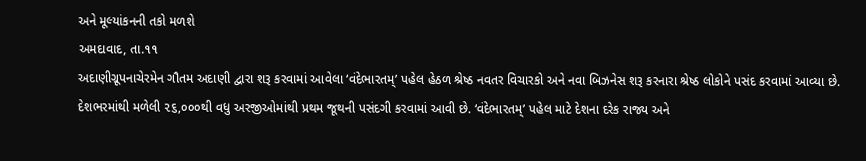અને મૂલ્યાંકનની તકો મળશે
અમદાવાદ, તા.૧૧
અદાણીગ્રૂપનાચેરમેન ગૌતમ અદાણી દ્વારા શરૂ કરવામાં આવેલા ‘વંદેભારતમ્’ પહેલ હેઠળ શ્રેષ્ઠ નવતર વિચારકો અને નવા બિઝનેસ શરૂ કરનારા શ્રેષ્ઠ લોકોને પસંદ કરવામાં આવ્યા છે. દેશભરમાંથી મળેલી ૨૬,૦૦૦થી વધુ અરજીઓમાંથી પ્રથમ જૂથની પસંદગી કરવામાં આવી છે. ‘વંદેભારતમ્’ પહેલ માટે દેશના દરેક રાજ્ય અને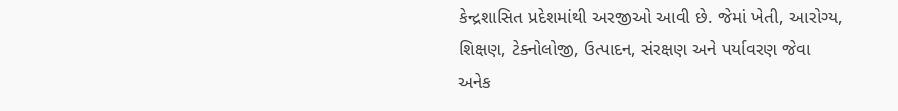કેન્દ્રશાસિત પ્રદેશમાંથી અરજીઓ આવી છે. જેમાં ખેતી, આરોગ્ય, શિક્ષણ, ટેક્નોલોજી, ઉત્પાદન, સંરક્ષણ અને પર્યાવરણ જેવા અનેક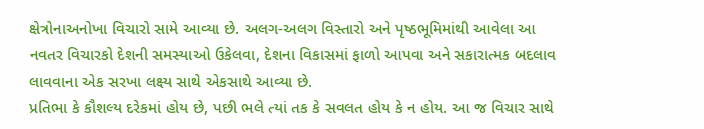ક્ષેત્રોનાઅનોખા વિચારો સામે આવ્યા છે. અલગ-અલગ વિસ્તારો અને પૃષ્ઠભૂમિમાંથી આવેલા આ નવતર વિચારકો દેશની સમસ્યાઓ ઉકેલવા, દેશના વિકાસમાં ફાળો આપવા અને સકારાત્મક બદલાવ લાવવાના એક સરખા લક્ષ્ય સાથે એકસાથે આવ્યા છે.
પ્રતિભા કે કૌશલ્ય દરેકમાં હોય છે, પછી ભલે ત્યાં તક કે સવલત હોય કે ન હોય. આ જ વિચાર સાથે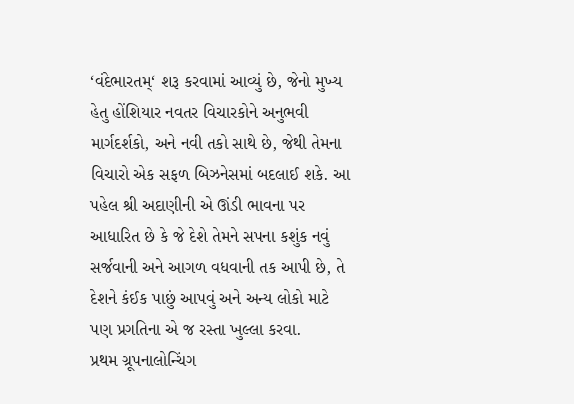‘વંદેભારતમ્‘ શરૂ કરવામાં આવ્યું છે, જેનો મુખ્ય હેતુ હોંશિયાર નવતર વિચારકોને અનુભવી માર્ગદર્શકો, અને નવી તકો સાથે છે, જેથી તેમના વિચારો એક સફળ બિઝનેસમાં બદલાઈ શકે. આ પહેલ શ્રી અદાણીની એ ઊંડી ભાવના પર આધારિત છે કે જે દેશે તેમને સપના કશુંક નવું સર્જવાની અને આગળ વધવાની તક આપી છે, તે દેશને કંઈક પાછું આપવું અને અન્ય લોકો માટે પણ પ્રગતિના એ જ રસ્તા ખુલ્લા કરવા.
પ્રથમ ગ્રૂપનાલોન્ચિંગ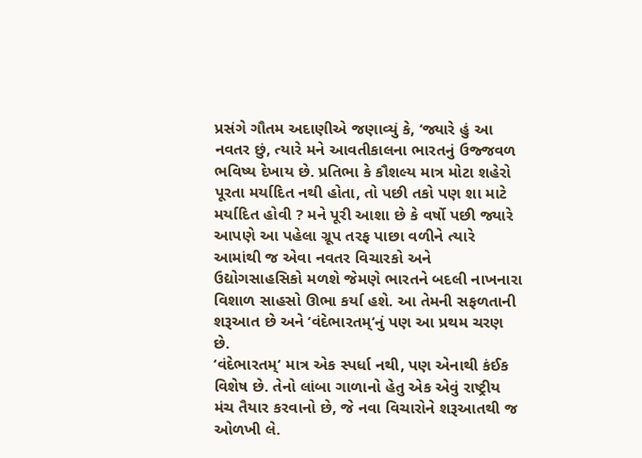પ્રસંગે ગૌતમ અદાણીએ જણાવ્યું કે, ‘જ્યારે હું આ નવતર છું, ત્યારે મને આવતીકાલના ભારતનું ઉજ્જવળ ભવિષ્ય દેખાય છે. પ્રતિભા કે કૌશલ્ય માત્ર મોટા શહેરો પૂરતા મર્યાદિત નથી હોતા, તો પછી તકો પણ શા માટે મર્યાદિત હોવી ? મને પૂરી આશા છે કે વર્ષો પછી જ્યારે આપણે આ પહેલા ગ્રૂપ તરફ પાછા વળીને ત્યારે આમાંથી જ એવા નવતર વિચારકો અને ઉદ્યોગસાહસિકો મળશે જેમણે ભારતને બદલી નાખનારા વિશાળ સાહસો ઊભા કર્યા હશે. આ તેમની સફળતાની શરૂઆત છે અને ‘વંદેભારતમ્‘નું પણ આ પ્રથમ ચરણ છે.
‘વંદેભારતમ્‘ માત્ર એક સ્પર્ધા નથી, પણ એનાથી કંઈક વિશેષ છે. તેનો લાંબા ગાળાનો હેતુ એક એવું રાષ્ટ્રીય મંચ તૈયાર કરવાનો છે, જે નવા વિચારોને શરૂઆતથી જ ઓળખી લે.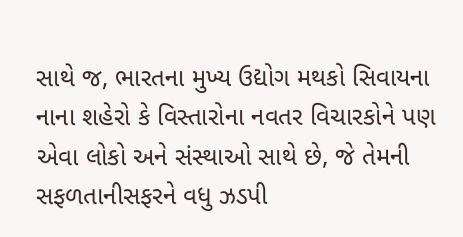સાથે જ, ભારતના મુખ્ય ઉદ્યોગ મથકો સિવાયના નાના શહેરો કે વિસ્તારોના નવતર વિચારકોને પણ એવા લોકો અને સંસ્થાઓ સાથે છે, જે તેમની સફળતાનીસફરને વધુ ઝડપી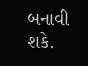બનાવી શકે.